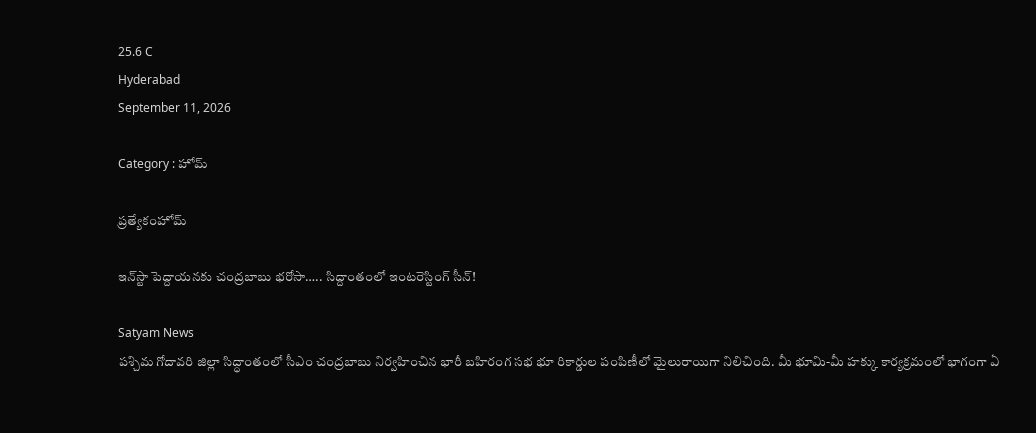25.6 C
Hyderabad
September 11, 2026

Category : హోమ్

ప్రత్యేకంహోమ్

ఇన్‌స్టా పెద్దాయనకు చంద్రబాబు భరోసా….. సిద్దాంతంలో ఇంటరెస్టింగ్‌ సీన్‌!

Satyam News
పశ్చిమ గోదావరి జిల్లా సిద్ధాంతంలో సీఎం చంద్రబాబు నిర్వహించిన భారీ బహిరంగ సభ భూ రికార్డుల పంపిణీలో మైలురాయిగా నిలిచింది. మీ భూమి-మీ హక్కు కార్యక్రమంలో భాగంగా ఏ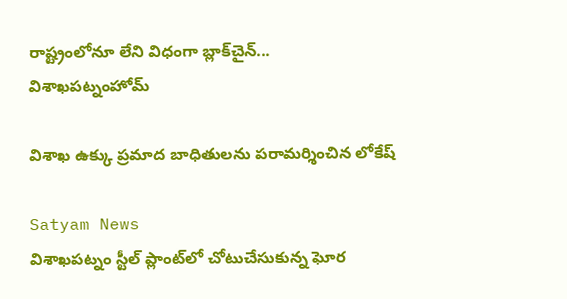రాష్ట్రంలోనూ లేని విధంగా బ్లాక్‌చైన్...
విశాఖపట్నంహోమ్

విశాఖ ఉక్కు ప్రమాద బాధితులను పరామర్శించిన లోకేష్

Satyam News
విశాఖపట్నం స్టీల్ ప్లాంట్‌లో చోటుచేసుకున్న ఘోర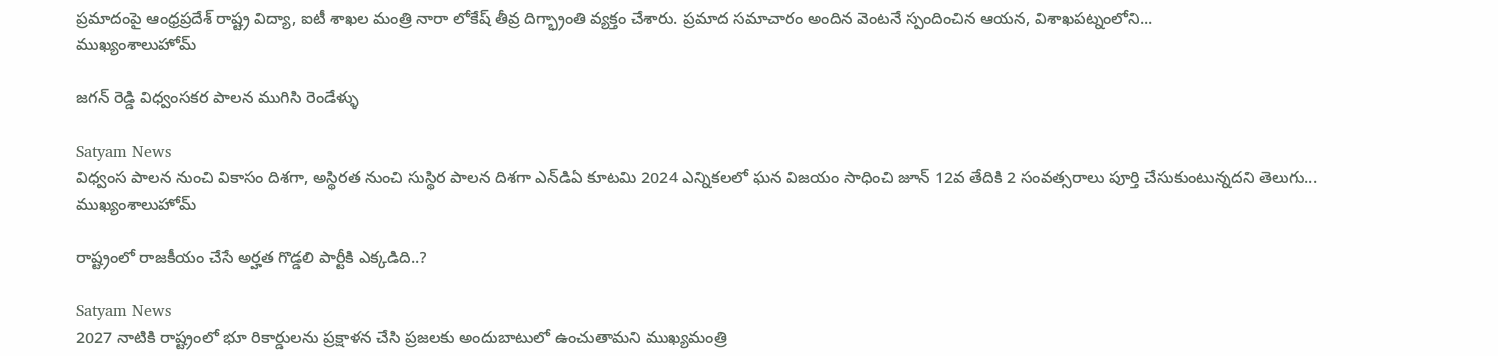ప్రమాదంపై ఆంధ్రప్రదేశ్ రాష్ట్ర విద్యా, ఐటీ శాఖల మంత్రి నారా లోకేష్ తీవ్ర దిగ్భ్రాంతి వ్యక్తం చేశారు. ప్రమాద సమాచారం అందిన వెంటనే స్పందించిన ఆయన, విశాఖపట్నంలోని...
ముఖ్యంశాలుహోమ్

జగన్ రెడ్డి విధ్వంసకర పాలన ముగిసి రెండేళ్ళు

Satyam News
విధ్వంస పాలన నుంచి వికాసం దిశగా, అస్థిరత నుంచి సుస్థిర పాలన దిశగా ఎన్‌డిఏ కూటమి 2024 ఎన్నికలలో ఘన విజయం సాధించి జూన్ 12వ తేదికి 2 సంవత్సరాలు పూర్తి చేసుకుంటున్నదని తెలుగు...
ముఖ్యంశాలుహోమ్

రాష్ట్రంలో రాజకీయం చేసే అర్హత గొడ్డలి పార్టీకి ఎక్కడిది..?

Satyam News
2027 నాటికి రాష్ట్రంలో భూ రికార్డులను ప్రక్షాళన చేసి ప్రజలకు అందుబాటులో ఉంచుతామని ముఖ్యమంత్రి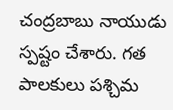చంద్రబాబు నాయుడు స్పష్టం చేశారు. గత పాలకులు పశ్చిమ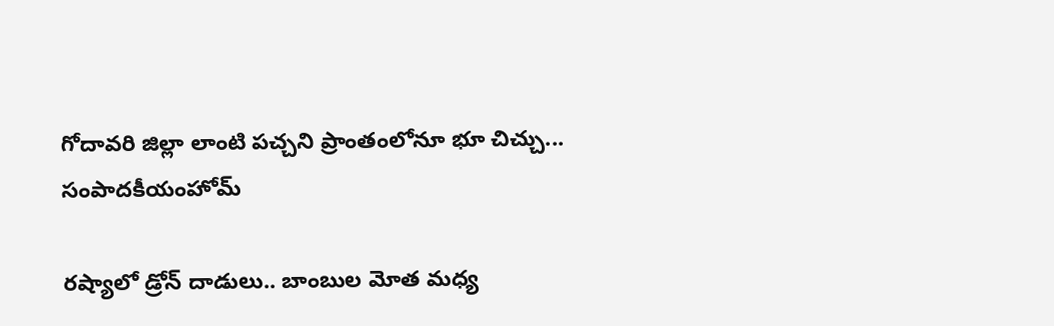గోదావరి జిల్లా లాంటి పచ్చని ప్రాంతంలోనూ భూ చిచ్చు...
సంపాదకీయంహోమ్

రష్యాలో డ్రోన్‌ దాడులు.. బాంబుల మోత మధ్య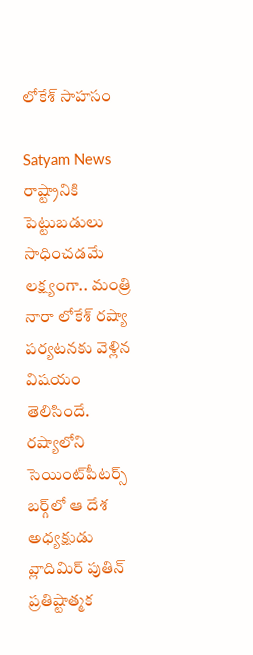లోకేశ్‌ సాహసం

Satyam News
రాష్ట్రానికి పెట్టుబడులు సాధించడమే లక్ష్యంగా.. మంత్రి నారా లోకేశ్‌ రష్యా పర్యటనకు వెళ్లిన విషయం తెలిసిందే. రష్యాలోని సెయింట్‌పీటర్స్‌ బర్గ్‌లో ఆ దేశ అధ్యక్షుడు వ్లాదిమిర్‌ పుతిన్‌ ప్రతిష్టాత్మక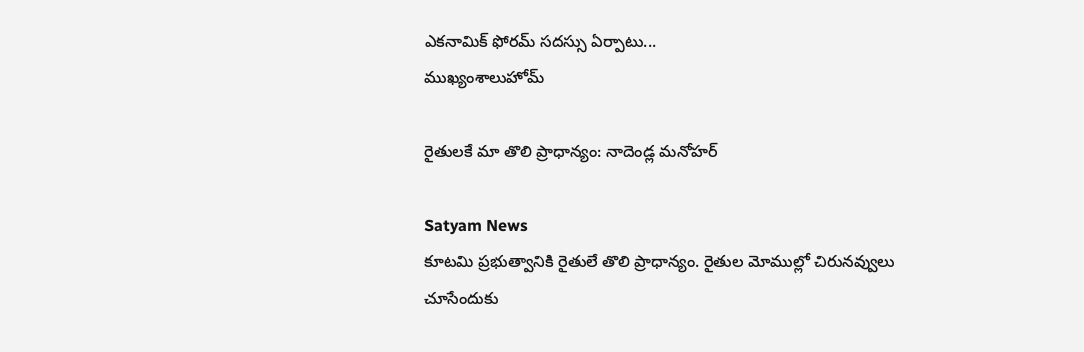ఎకనామిక్‌ ఫోరమ్‌ సదస్సు ఏర్పాటు...
ముఖ్యంశాలుహోమ్

రైతులకే మా తొలి ప్రాధాన్యం: నాదెండ్ల మనోహర్

Satyam News
కూటమి ప్రభుత్వానికి రైతులే తొలి ప్రాధాన్యం. రైతుల మోముల్లో చిరునవ్వులు చూసేందుకు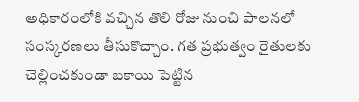అధికారంలోకి వచ్చిన తొలి రోజు నుంచి పాలనలో సంస్కరణలు తీసుకొచ్చాం. గత ప్రభుత్వం రైతులకు చెల్లించకుండా బకాయి పెట్టిన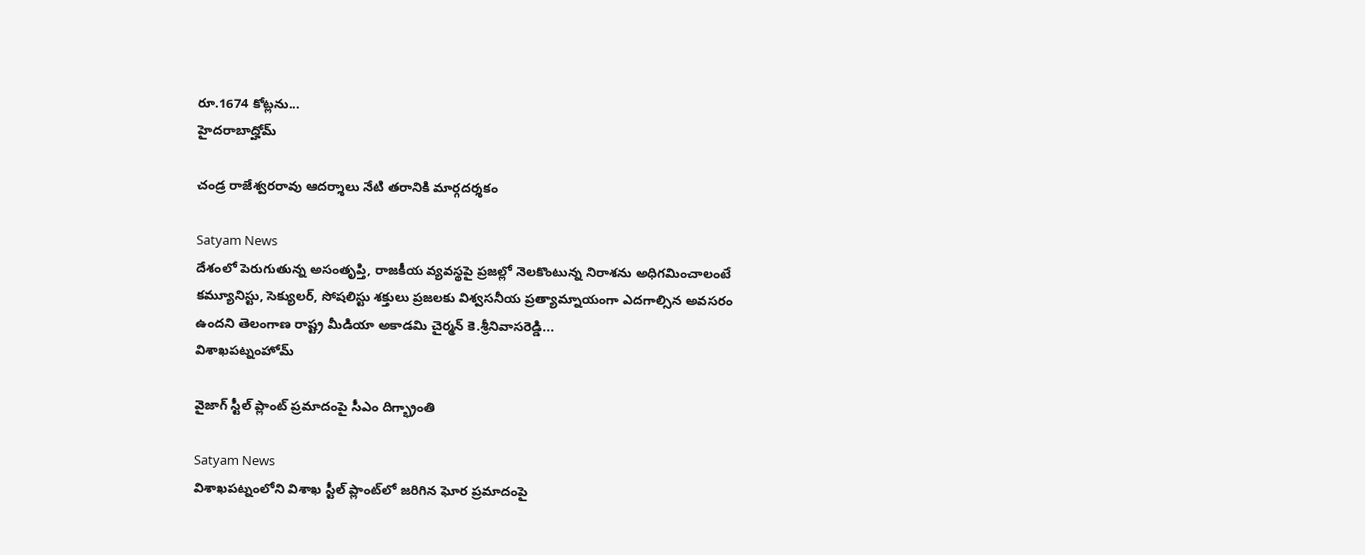రూ.1674 కోట్లను...
హైదరాబాద్హోమ్

చండ్ర రాజేశ్వరరావు ఆదర్శాలు నేటి తరానికి మార్గదర్శకం

Satyam News
దేశంలో పెరుగుతున్న అసంతృప్తి, రాజకీయ వ్యవస్థపై ప్రజల్లో నెలకొంటున్న నిరాశను అధిగమించాలంటే కమ్యూనిస్టు, సెక్యులర్‌, సోషలిస్టు శక్తులు ప్రజలకు విశ్వసనీయ ప్రత్యామ్నాయంగా ఎదగాల్సిన అవసరం ఉందని తెలంగాణ రాష్ట్ర మీడియా అకాడమి చైర్మన్‌ కె.శ్రీనివాసరెడ్డి...
విశాఖపట్నంహోమ్

వైజాగ్ స్టీల్ ప్లాంట్ ప్రమాదంపై సీఎం దిగ్భ్రాంతి

Satyam News
విశాఖపట్నంలోని విశాఖ స్టీల్ ప్లాంట్‌లో జరిగిన ఘోర ప్రమాదంపై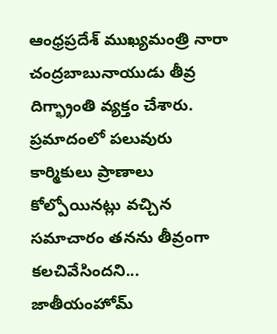ఆంధ్రప్రదేశ్ ముఖ్యమంత్రి నారా చంద్రబాబునాయుడు తీవ్ర దిగ్భ్రాంతి వ్యక్తం చేశారు. ప్రమాదంలో పలువురు కార్మికులు ప్రాణాలు కోల్పోయినట్లు వచ్చిన సమాచారం తనను తీవ్రంగా కలచివేసిందని...
జాతీయంహోమ్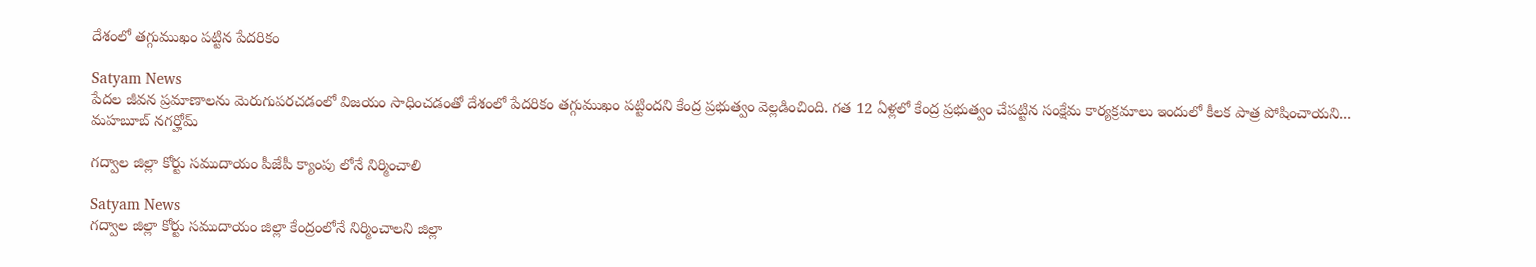దేశంలో తగ్గుముఖం పట్టిన పేదరికం

Satyam News
పేదల జీవన ప్రమాణాలను మెరుగుపరచడంలో విజయం సాధించడంతో దేశంలో పేదరికం తగ్గుముఖం పట్టిందని కేంద్ర ప్రభుత్వం వెల్లడించింది. గత 12 ఏళ్లలో కేంద్ర ప్రభుత్వం చేపట్టిన సంక్షేమ కార్యక్రమాలు ఇందులో కీలక పాత్ర పోషించాయని...
మహబూబ్ నగర్హోమ్

గద్వాల జిల్లా కోర్టు సముదాయం పీజేపీ క్యాంపు లోనే నిర్మించాలి

Satyam News
గద్వాల జిల్లా కోర్టు సముదాయం జిల్లా కేంద్రంలోనే నిర్మించాలని జిల్లా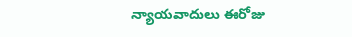న్యాయవాదులు ఈరోజు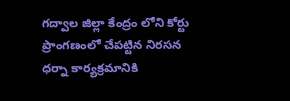గద్వాల జిల్లా కేంద్రం లోని కోర్టు ప్రాంగణంలో చేపట్టిన నిరసన ధర్నా కార్యక్రమానికి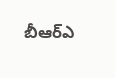బీఆర్ఎ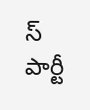స్ పార్టీ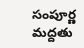సంపూర్ణ మద్దతు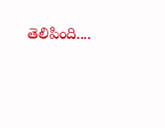తెలిపింది....